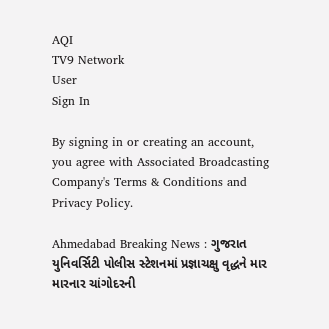AQI
TV9 Network
User
Sign In

By signing in or creating an account, you agree with Associated Broadcasting Company's Terms & Conditions and Privacy Policy.

Ahmedabad Breaking News : ગુજરાત યુનિવર્સિટી પોલીસ સ્ટેશનમાં પ્રજ્ઞાચક્ષુ વૃદ્ધને માર મારનાર ચાંગોદરની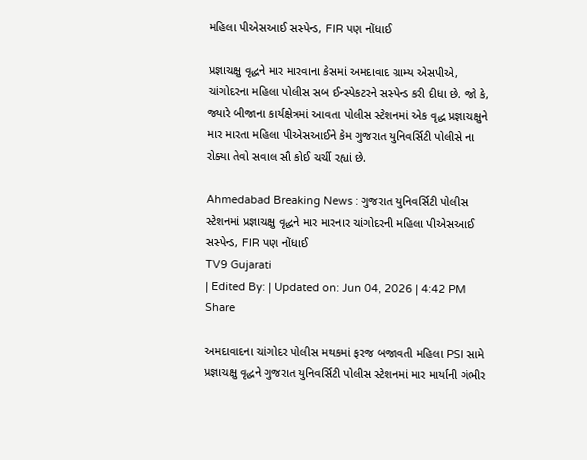મહિલા પીએસઆઈ સસ્પેન્ડ, FIR પણ નોંધાઈ

પ્રજ્ઞાચક્ષુ વૃદ્ધને માર મારવાના કેસમાં અમદાવાદ ગ્રામ્ય એસપીએ, ચાંગોદરના મહિલા પોલીસ સબ ઈન્સ્પેકટરને સસ્પેન્ડ કરી દીધા છે. જો કે, જ્યારે બીજાના કાર્યક્ષેત્રમાં આવતા પોલીસ સ્ટેશનમાં એક વૃદ્ધ પ્રજ્ઞાચક્ષુને માર મારતા મહિલા પીએસઆઈને કેમ ગુજરાત યુનિવર્સિટી પોલીસે ના રોક્યા તેવો સવાલ સૌ કોઈ ચર્ચી રહ્યાં છે.

Ahmedabad Breaking News : ગુજરાત યુનિવર્સિટી પોલીસ સ્ટેશનમાં પ્રજ્ઞાચક્ષુ વૃદ્ધને માર મારનાર ચાંગોદરની મહિલા પીએસઆઈ સસ્પેન્ડ, FIR પણ નોંધાઈ
TV9 Gujarati
| Edited By: | Updated on: Jun 04, 2026 | 4:42 PM
Share

અમદાવાદના ચાંગોદર પોલીસ મથકમાં ફરજ બજાવતી મહિલા PSI સામે પ્રજ્ઞાચક્ષુ વૃદ્ધને ગુજરાત યુનિવર્સિટી પોલીસ સ્ટેશનમાં માર માર્યાની ગંભીર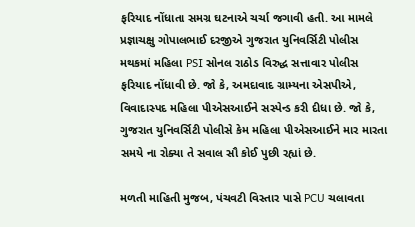ફરિયાદ નોંધાતા સમગ્ર ઘટનાએ ચર્ચા જગાવી હતી. આ મામલે પ્રજ્ઞાચક્ષુ ગોપાલભાઈ દરજીએ ગુજરાત યુનિવર્સિટી પોલીસ મથકમાં મહિલા PSI સોનલ રાઠોડ વિરુદ્ધ સત્તાવાર પોલીસ ફરિયાદ નોંધાવી છે. જો કે, અમદાવાદ ગ્રામ્યના એસપીએ, વિવાદાસ્પદ મહિલા પીએસઆઈને સસ્પેન્ડ કરી દીધા છે. જો કે, ગુજરાત યુનિવર્સિટી પોલીસે કેમ મહિલા પીએસઆઈને માર મારતા સમયે ના રોક્યા તે સવાલ સૌ કોઈ પુછી રહ્યાં છે.

મળતી માહિતી મુજબ, પંચવટી વિસ્તાર પાસે PCU ચલાવતા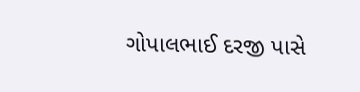ગોપાલભાઈ દરજી પાસે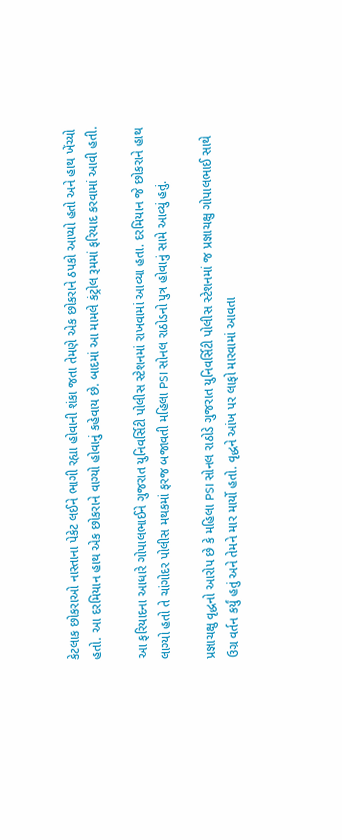કેટલાક છોકરાઓ નાસ્તાના પેકેટ લઈને ભાગી રહ્યા હોવાની શંકા જતા તેમણે એક છોકરાને ઠપકો આપ્યો હતો અને હાથ ખેંચ્યો હતો. આ દરમિયાન હાથ એક છોકરાને વાગ્યો હોવાનું કહેવાય છે. બાદમાં આ મામલે કંટ્રોલ રૂમમાં ફરિયાદ કરવામાં આવી હતી.

આ ફરિયાદના આધારે ગોપાલભાઈને ગુજરાત યુનિવર્સિટી પોલીસ સ્ટેશનમાં રાખવામાં આવ્યા હતા. દરમિયાન જે છોકરાને હાથ લાગ્યો હતો તે ચાંગોદર પોલીસ મથકમાં ફરજ બજાવતી મહિલા PSI સોનલ રાઠોડનો પુત્ર હોવાનું સામે આવ્યું હતું.

પ્રજ્ઞાચક્ષુ વૃદ્ધનો આરોપ છે કે મહિલા PSI સોનલ રાઠોડે ગુજરાત યુનિવર્સિટી પોલીસ સ્ટેશનમાં જ પ્રજ્ઞાચક્ષુ ગોપાલભાઈ સાથે ઉગ્ર વર્તન કર્યું હતું અને તેમને માર માર્યો હતો. વૃદ્ધને આંખ પર લાફો મારવામાં આવતા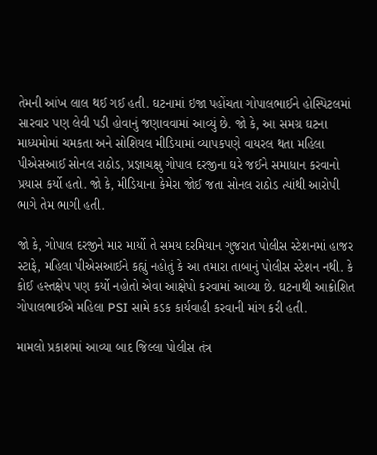તેમની આંખ લાલ થઈ ગઈ હતી. ઘટનામાં ઇજા પહોંચતા ગોપાલભાઈને હોસ્પિટલમાં સારવાર પણ લેવી પડી હોવાનું જણાવવામાં આવ્યું છે. જો કે, આ સમગ્ર ઘટના માધ્યમોમાં ચમકતા અને સોશિયલ મીડિયામાં વ્યાપકપણે વાયરલ થતા મહિલા પીએસઆઈ સોનલ રાઠોડ, પ્રજ્ઞાચક્ષુ ગોપાલ દરજીના ઘરે જઈને સમાધાન કરવાનો પ્રયાસ કર્યો હતો. જો કે, મીડિયાના કેમેરા જોઈ જતા સોનલ રાઠોડ ત્યાંથી આરોપી ભાગે તેમ ભાગી હતી.

જો કે, ગોપાલ દરજીને માર માર્યો તે સમય દરમિયાન ગુજરાત પોલીસ સ્ટેશનમાં હાજર સ્ટાફે, મહિલા પીએસઆઈને કહ્યું નહોતું કે આ તમારા તાબાનું પોલીસ સ્ટેશન નથી. કે કોઈ હસ્તક્ષેપ પણ કર્યો નહોતો એવા આક્ષેપો કરવામાં આવ્યા છે. ઘટનાથી આક્રોશિત ગોપાલભાઈએ મહિલા PSI સામે કડક કાર્યવાહી કરવાની માંગ કરી હતી.

મામલો પ્રકાશમાં આવ્યા બાદ જિલ્લા પોલીસ તંત્ર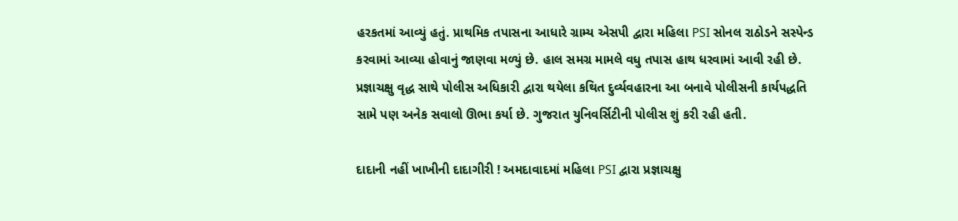હરકતમાં આવ્યું હતું. પ્રાથમિક તપાસના આધારે ગ્રામ્ય એસપી દ્વારા મહિલા PSI સોનલ રાઠોડને સસ્પેન્ડ કરવામાં આવ્યા હોવાનું જાણવા મળ્યું છે. હાલ સમગ્ર મામલે વધુ તપાસ હાથ ધરવામાં આવી રહી છે. પ્રજ્ઞાચક્ષુ વૃદ્ધ સાથે પોલીસ અધિકારી દ્વારા થયેલા કથિત દુર્વ્યવહારના આ બનાવે પોલીસની કાર્યપદ્ધતિ સામે પણ અનેક સવાલો ઊભા કર્યા છે. ગુજરાત યુનિવર્સિટીની પોલીસ શું કરી રહી હતી.

દાદાની નહીં ખાખીની દાદાગીરી ! અમદાવાદમાં મહિલા PSI દ્વારા પ્રજ્ઞાચક્ષુ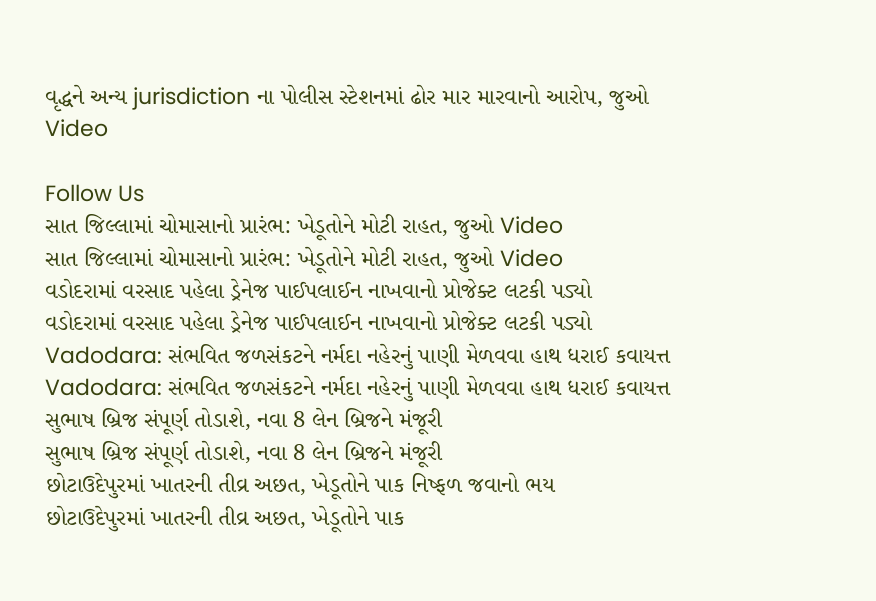વૃદ્ધને અન્ય jurisdiction ના પોલીસ સ્ટેશનમાં ઢોર માર મારવાનો આરોપ, જુઓ Video

Follow Us
સાત જિલ્લામાં ચોમાસાનો પ્રારંભ: ખેડૂતોને મોટી રાહત, જુઓ Video
સાત જિલ્લામાં ચોમાસાનો પ્રારંભ: ખેડૂતોને મોટી રાહત, જુઓ Video
વડોદરામાં વરસાદ પહેલા ડ્રેનેજ પાઈપલાઈન નાખવાનો પ્રોજેક્ટ લટકી પડ્યો
વડોદરામાં વરસાદ પહેલા ડ્રેનેજ પાઈપલાઈન નાખવાનો પ્રોજેક્ટ લટકી પડ્યો
Vadodara: સંભવિત જળસંકટને નર્મદા નહેરનું પાણી મેળવવા હાથ ધરાઈ કવાયત્ત
Vadodara: સંભવિત જળસંકટને નર્મદા નહેરનું પાણી મેળવવા હાથ ધરાઈ કવાયત્ત
સુભાષ બ્રિજ સંપૂર્ણ તોડાશે, નવા 8 લેન બ્રિજને મંજૂરી
સુભાષ બ્રિજ સંપૂર્ણ તોડાશે, નવા 8 લેન બ્રિજને મંજૂરી
છોટાઉદેપુરમાં ખાતરની તીવ્ર અછત, ખેડૂતોને પાક નિષ્ફળ જવાનો ભય
છોટાઉદેપુરમાં ખાતરની તીવ્ર અછત, ખેડૂતોને પાક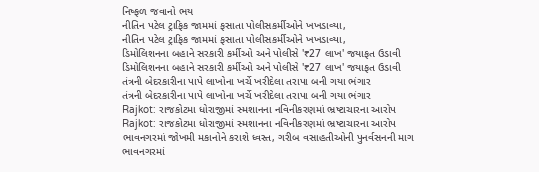નિષ્ફળ જવાનો ભય
નીતિન પટેલ ટ્રાફિક જામમાં ફસાતા પોલીસકર્મીઓને ખખડાવ્યા,
નીતિન પટેલ ટ્રાફિક જામમાં ફસાતા પોલીસકર્મીઓને ખખડાવ્યા,
ડિમોલિશનના બહાને સરકારી કર્મીઓ અને પોલીસે '₹27 લાખ' જયાફત ઉડાવી
ડિમોલિશનના બહાને સરકારી કર્મીઓ અને પોલીસે '₹27 લાખ' જયાફત ઉડાવી
તંત્રની બેદરકારીના પાપે લાખોના ખર્ચે ખરીદેલા તરાપા બની ગયા ભંગાર
તંત્રની બેદરકારીના પાપે લાખોના ખર્ચે ખરીદેલા તરાપા બની ગયા ભંગાર
Rajkot: રાજકોટમા ધોરાજીમાં સ્મશાનના નવિનીકરણમાં ભ્રષ્ટાચારના આરોપ
Rajkot: રાજકોટમા ધોરાજીમાં સ્મશાનના નવિનીકરણમાં ભ્રષ્ટાચારના આરોપ
ભાવનગરમાં જોખમી મકાનોને કરાશે ધ્વસ્ત, ગરીબ વસાહતીઓની પુનર્વસનની માગ
ભાવનગરમાં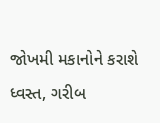જોખમી મકાનોને કરાશે ધ્વસ્ત, ગરીબ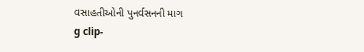વસાહતીઓની પુનર્વસનની માગ
g clip-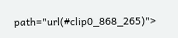path="url(#clip0_868_265)">